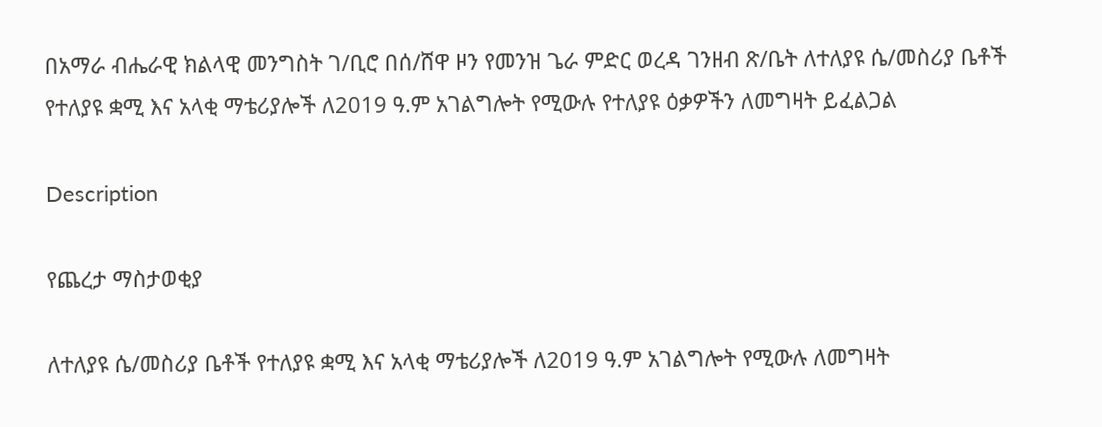በአማራ ብሔራዊ ክልላዊ መንግስት ገ/ቢሮ በሰ/ሸዋ ዞን የመንዝ ጌራ ምድር ወረዳ ገንዘብ ጽ/ቤት ለተለያዩ ሴ/መስሪያ ቤቶች የተለያዩ ቋሚ እና አላቂ ማቴሪያሎች ለ2019 ዓ.ም አገልግሎት የሚውሉ የተለያዩ ዕቃዎችን ለመግዛት ይፈልጋል

Description

የጨረታ ማስታወቂያ

ለተለያዩ ሴ/መስሪያ ቤቶች የተለያዩ ቋሚ እና አላቂ ማቴሪያሎች ለ2019 ዓ.ም አገልግሎት የሚውሉ ለመግዛት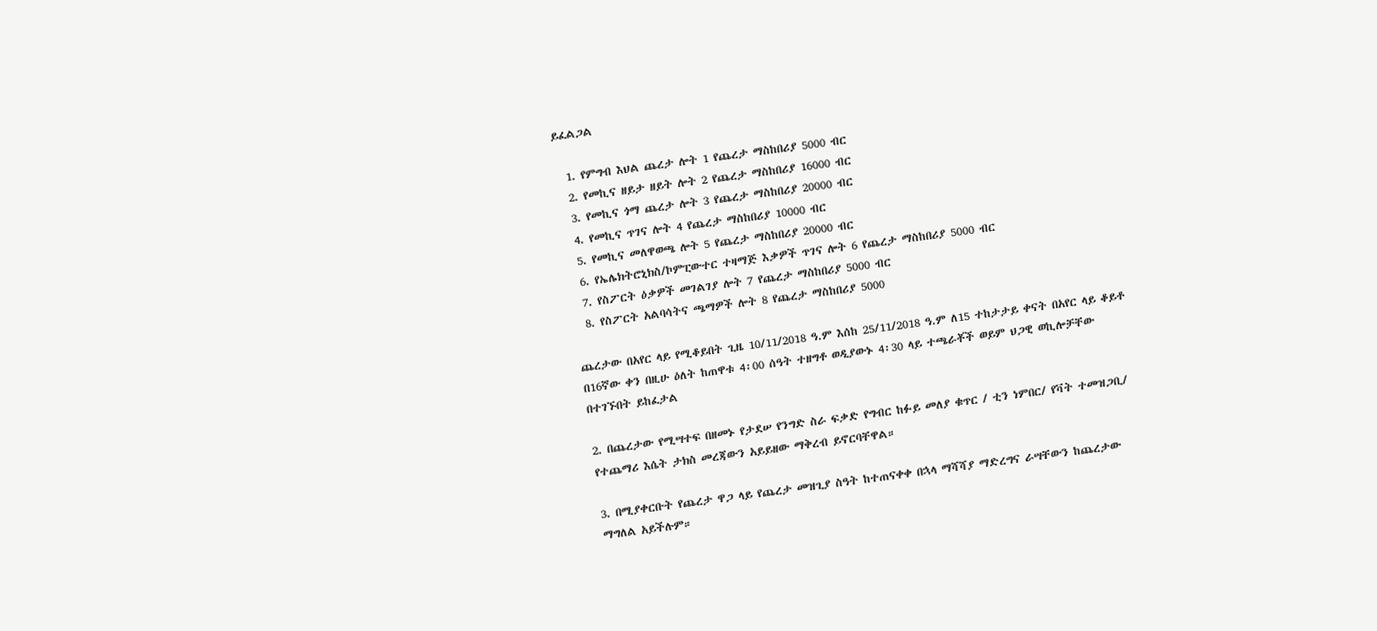ይፈልጋል

  1. የምግብ እህል ጨረታ ሎት 1 የጨረታ ማስከበሪያ 5000 ብር
  2. የመኪና ዘይታ ዘይት ሎት 2 የጨረታ ማስከበሪያ 16000 ብር
  3. የመኪና ጎማ ጨረታ ሎት 3 የጨረታ ማስከበሪያ 20000 ብር
  4. የመኪና ጥገና ሎት 4 የጨረታ ማስከበሪያ 10000 ብር
  5. የመኪና መለዋወጫ ሎት 5 የጨረታ ማስከበሪያ 20000 ብር
  6. የኤሌክትሮኒክስ/ኮምፒውተር ተዛማጅ እቃዎች ጥገና ሎት 6 የጨረታ ማስከበሪያ 5000 ብር
  7. የስፖርት ዕቃዎች መገልገያ ሎት 7 የጨረታ ማስከበሪያ 5000 ብር
  8. የስፖርት አልባሳትና ጫማዎች ሎት 8 የጨረታ ማስከበሪያ 5000

ጨረታው በአየር ላይ የሚቆይበት ጊዜ 10/11/2018 ዓ.ም እሰከ 25/11/2018 ዓ.ም ለ15 ተከታታይ ቀናት በአየር ላይ ቆይቶ በ16ኛው ቀን በዚሁ ዕለት ከጠዋቱ 4፡00 ሰዓት ተዘግቶ ወዲያውኑ 4፡30 ላይ ተጫራቾች ወይም ህጋዊ ወኪሎቻቸው በተገኙበት ይከፈታል

2. በጨረታው የሚሣተፍ በዘመኑ የታደሠ የንግድ ስራ ፍቃድ የግብር ከፉይ መለያ ቁጥር / ቲን ነምበር/ የቫት ተመዝጋቢ/ የተጨማሪ እሴት ታክስ መረጃውን አይይዘው ማቅረብ ይኖርባቸዋል።

3. በሚያቀርቡት የጨረታ ዋጋ ላይ የጨረታ መዝጊያ ስዓት ከተጠናቀቀ በኋላ ማሻሻያ ማድረግና ራሣቸውን ከጨረታው ማግለል አይችሉም።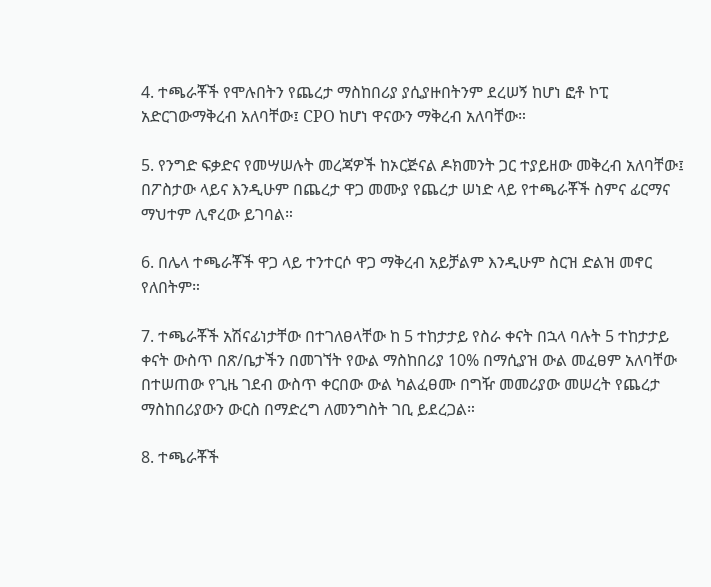4. ተጫራቾች የሞሉበትን የጨረታ ማስከበሪያ ያሲያዙበትንም ደረሠኝ ከሆነ ፎቶ ኮፒ አድርገውማቅረብ አለባቸው፤ CPO ከሆነ ዋናውን ማቅረብ አለባቸው።

5. የንግድ ፍቃድና የመሣሠሉት መረጃዎች ከኦርጅናል ዶክመንት ጋር ተያይዘው መቅረብ አለባቸው፤ በፖስታው ላይና እንዲሁም በጨረታ ዋጋ መሙያ የጨረታ ሠነድ ላይ የተጫራቾች ስምና ፊርማና ማህተም ሊኖረው ይገባል።

6. በሌላ ተጫራቾች ዋጋ ላይ ተንተርሶ ዋጋ ማቅረብ አይቻልም እንዲሁም ስርዝ ድልዝ መኖር የለበትም።

7. ተጫራቾች አሽናፊነታቸው በተገለፀላቸው ከ 5 ተከታታይ የስራ ቀናት በኋላ ባሉት 5 ተከታታይ ቀናት ውስጥ በጽ/ቤታችን በመገኘት የውል ማስከበሪያ 10% በማሲያዝ ውል መፈፀም አለባቸው በተሠጠው የጊዜ ገደብ ውስጥ ቀርበው ውል ካልፈፀሙ በግዥ መመሪያው መሠረት የጨረታ ማስከበሪያውን ውርስ በማድረግ ለመንግስት ገቢ ይደረጋል።

8. ተጫራቾች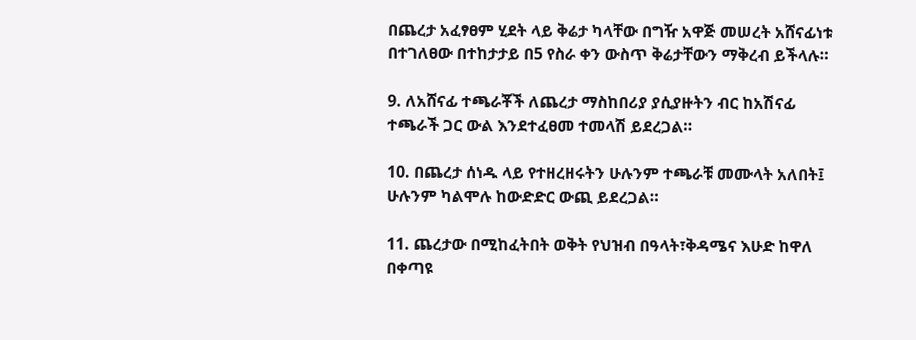በጨረታ አፈፃፀም ሂደት ላይ ቅሬታ ካላቸው በግዥ አዋጅ መሠረት አሸናፊነቱ በተገለፀው በተከታታይ በ5 የስራ ቀን ውስጥ ቅሬታቸውን ማቅረብ ይችላሉ።

9. ለአሸናፊ ተጫራቾች ለጨረታ ማስከበሪያ ያሲያዙትን ብር ከአሽናፊ ተጫራች ጋር ውል እንደተፈፀመ ተመላሽ ይደረጋል።

10. በጨረታ ሰነዱ ላይ የተዘረዘሩትን ሁሉንም ተጫራቹ መሙላት አለበት፤ ሁሉንም ካልሞሉ ከውድድር ውጪ ይደረጋል።

11. ጨረታው በሚከፈትበት ወቅት የህዝብ በዓላት፣ቅዳሜና እሁድ ከዋለ በቀጣዩ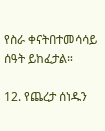የስራ ቀናትበተመሳሳይ ሰዓት ይከፈታል።

12. የጨረታ ሰነዱን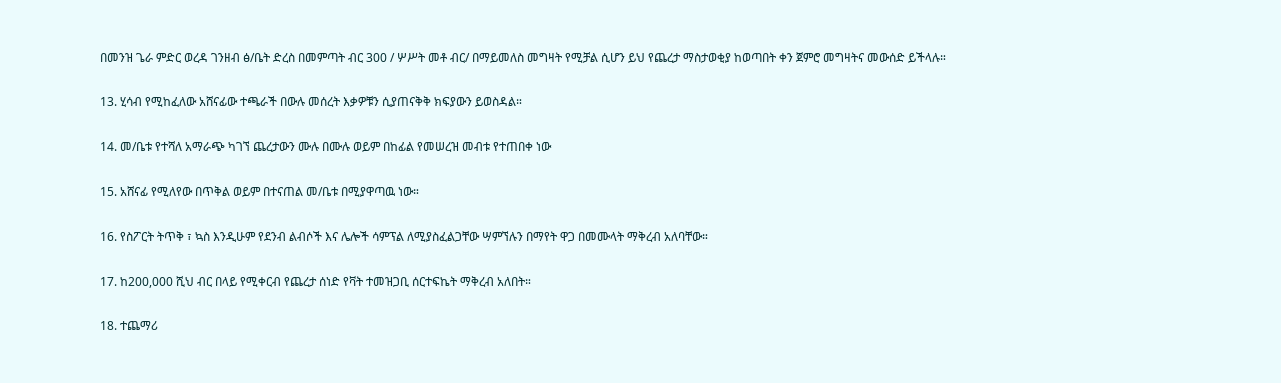በመንዝ ጌራ ምድር ወረዳ ገንዘብ ፅ/ቤት ድረስ በመምጣት ብር 300 / ሦሥት መቶ ብር/ በማይመለስ መግዛት የሚቻል ሲሆን ይህ የጨረታ ማስታወቂያ ከወጣበት ቀን ጀምሮ መግዛትና መውሰድ ይችላሉ።

13. ሂሳብ የሚከፈለው አሸናፊው ተጫራች በውሉ መሰረት እቃዎቹን ሲያጠናቅቅ ክፍያውን ይወስዳል።

14. መ/ቤቱ የተሻለ አማራጭ ካገኘ ጨረታውን ሙሉ በሙሉ ወይም በከፊል የመሠረዝ መብቱ የተጠበቀ ነው

15. አሸናፊ የሚለየው በጥቅል ወይም በተናጠል መ/ቤቱ በሚያዋጣዉ ነው።

16. የስፖርት ትጥቅ ፣ ኳስ እንዲሁም የደንብ ልብሶች እና ሌሎች ሳምፕል ለሚያስፈልጋቸው ሣምኘሉን በማየት ዋጋ በመሙላት ማቅረብ አለባቸው።

17. ከ200,000 ሺህ ብር በላይ የሚቀርብ የጨረታ ሰነድ የቫት ተመዝጋቢ ሰርተፍኬት ማቅረብ አለበት።

18. ተጨማሪ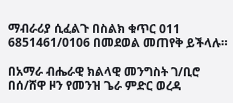ማብራሪያ ሲፈልጉ በስልክ ቁጥር 011 6851461/0106 በመደወል መጠየቅ ይችላሉ።

በአማራ ብሔራዊ ክልላዊ መንግስት ገ/ቢሮ በሰ/ሸዋ ዞን የመንዝ ጌራ ምድር ወረዳ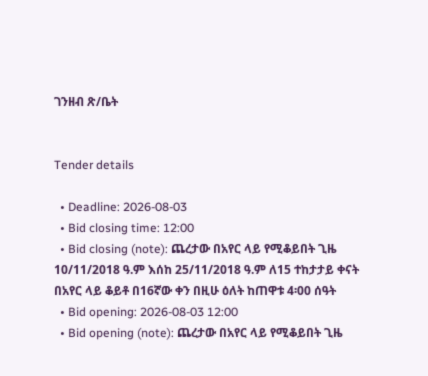ገንዘብ ጽ/ቤት


Tender details

  • Deadline: 2026-08-03
  • Bid closing time: 12:00
  • Bid closing (note): ጨረታው በአየር ላይ የሚቆይበት ጊዜ 10/11/2018 ዓ.ም እሰከ 25/11/2018 ዓ.ም ለ15 ተከታታይ ቀናት በአየር ላይ ቆይቶ በ16ኛው ቀን በዚሁ ዕለት ከጠዋቱ 4፡00 ሰዓት
  • Bid opening: 2026-08-03 12:00
  • Bid opening (note): ጨረታው በአየር ላይ የሚቆይበት ጊዜ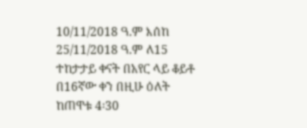10/11/2018 ዓ.ም እሰከ 25/11/2018 ዓ.ም ለ15 ተከታታይ ቀናት በአየር ላይ ቆይቶ በ16ኛው ቀን በዚሁ ዕለት ከጠዋቱ 4፡30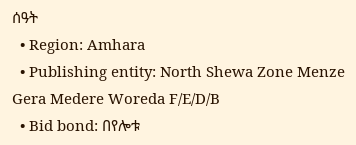ሰዓት
  • Region: Amhara
  • Publishing entity: North Shewa Zone Menze Gera Medere Woreda F/E/D/B
  • Bid bond: በየሎቱ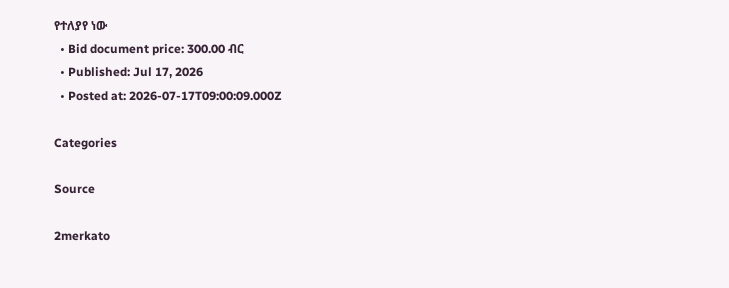የተለያየ ነው
  • Bid document price: 300.00 ብር
  • Published: Jul 17, 2026
  • Posted at: 2026-07-17T09:00:09.000Z

Categories

Source

2merkato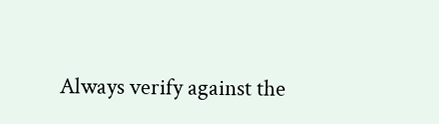Always verify against the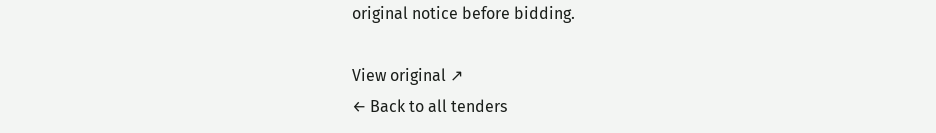original notice before bidding.

View original ↗
← Back to all tenders